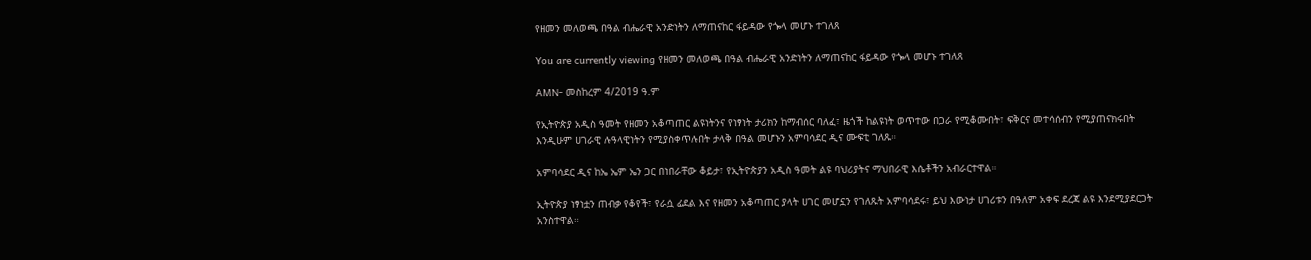የዘመን መለወጫ በዓል ብሔራዊ አንድነትን ለማጠናከር ፋይዳው የጐላ መሆኑ ተገለጸ

You are currently viewing የዘመን መለወጫ በዓል ብሔራዊ አንድነትን ለማጠናከር ፋይዳው የጐላ መሆኑ ተገለጸ

AMN- መስከረም 4/2019 ዓ.ም

የኢትዮጵያ አዲስ ዓመት የዘመን አቆጣጠር ልዩነትንና የነፃነት ታሪክን ከማብሰር ባለፈ፣ ዜጎች ከልዩነት ወጥተው በጋራ የሚቆሙበት፣ ፍቅርና መተሳሰብን የሚያጠናክሩበት እንዲሁም ሀገራዊ ሉዓላዊነትን የሚያስቀጥሉበት ታላቅ በዓል መሆኑን አምባሳደር ዲና ሙፍቲ ገለጹ።

አምባሳደር ዲና ከኤ ኤም ኤን ጋር በነበራቸው ቆይታ፣ የኢትዮጵያን አዲስ ዓመት ልዩ ባህሪያትና ማህበራዊ እሴቶችን አብራርተዋል።

ኢትዮጵያ ነፃነቷን ጠብቃ የቆየች፣ የራሷ ፊደል እና የዘመን አቆጣጠር ያላት ሀገር መሆኗን የገለጹት አምባሳደሩ፣ ይህ እውነታ ሀገሪቱን በዓለም አቀፍ ደረጃ ልዩ እንደሚያደርጋት አንስተዋል።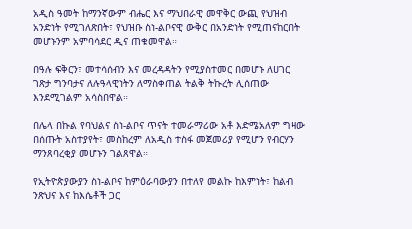አዲስ ዓመት ከማንኛውም ብሔር እና ማህበራዊ መዋቅር ውጪ የህዝብ አንድነት የሚገለጽበት፣ የህዝቡ ስነ-ልቦናዊ ውቅር በአንድነት የሚጠናከርበት መሆኑንም አምባሳደር ዲና ጠቁመዋል።

በዓሉ ፍቅርን፣ መተሳሰብን እና መረዳዳትን የሚያስተመር በመሆኑ ለሀገር ገጽታ ግንባታና ለሉዓላዊነትን ለማስቀጠል ትልቅ ትኩረት ሊሰጠው እንደሚገልም አሳስበዋል።

በሌላ በኩል የባህልና ስነ-ልቦና ጥናት ተመራማሪው አቶ እድሜአለም ግዛው በሰጡት አስተያየት፣ መስከረም ለአዲስ ተስፋ መጀመሪያ የሚሆን የብርሃን ማንጸባረቂያ መሆኑን ገልጸዋል።

የኢትዮጵያውያን ስነ-ልቦና ከምዕራባውያን በተለየ መልኩ ከእምነት፣ ከልብ ንጽህና እና ከእሴቶች ጋር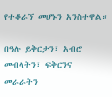የተቆራኘ መሆኑን አንስተዋል።

በዓሉ ይቅርታን፣ አብሮ መብላትን፣ ፍቅርንና መራራትን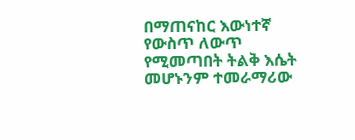በማጠናከር እውነተኛ የውስጥ ለውጥ የሚመጣበት ትልቅ እሴት መሆኑንም ተመራማሪው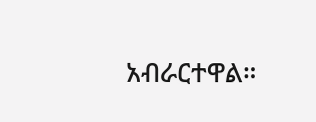አብራርተዋል።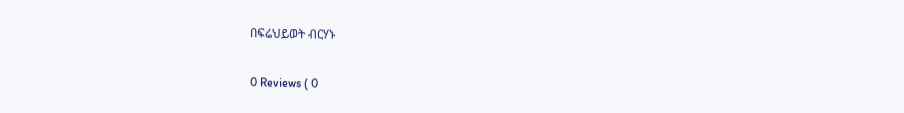በፍሬህይወት ብርሃኑ

0 Reviews ( 0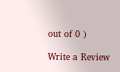out of 0 )

Write a Review